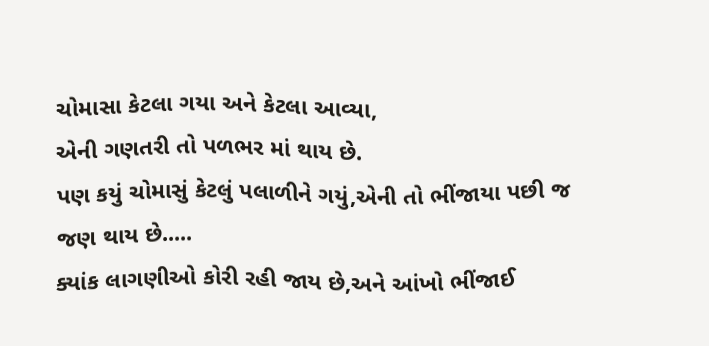ચોમાસા કેટલા ગયા અને કેટલા આવ્યા,
એની ગણતરી તો પળભર માં થાય છે.
પણ કયું ચોમાસું કેટલું પલાળીને ગયું,એની તો ભીંજાયા પછી જ જણ થાય છે.....
ક્યાંક લાગણીઓ કોરી રહી જાય છે,અને આંખો ભીંજાઈ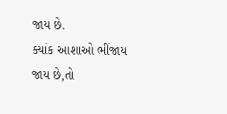જાય છે.
ક્યાંક આશાઓ ભીંજાય જાય છે,તો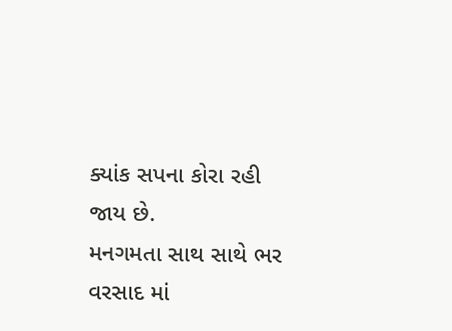ક્યાંક સપના કોરા રહી જાય છે.
મનગમતા સાથ સાથે ભર વરસાદ માં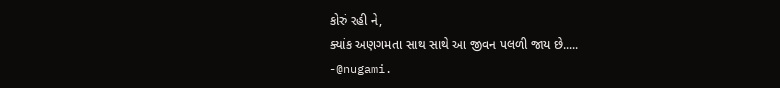કોરું રહી ને,
ક્યાંક અણગમતા સાથ સાથે આ જીવન પલળી જાય છે.....
-@nugami.